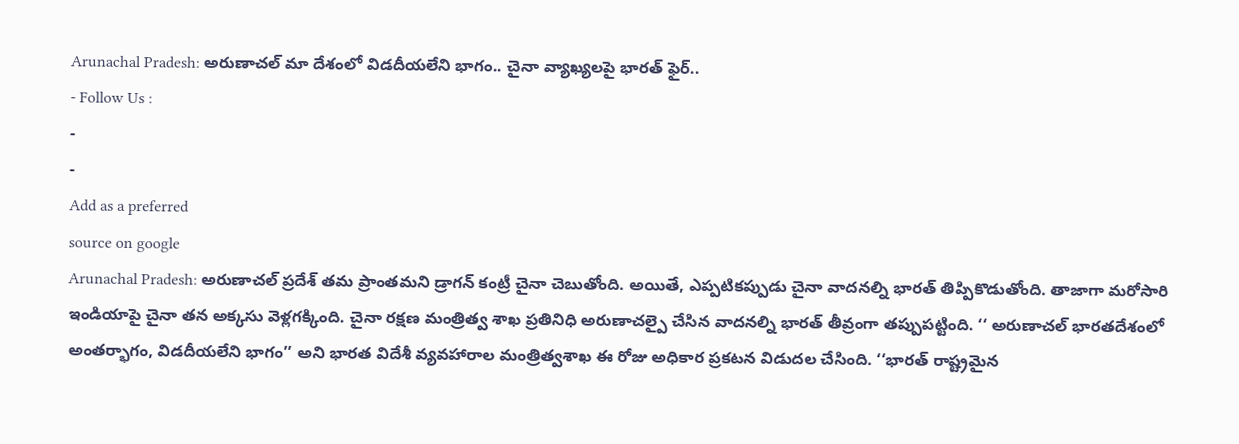Arunachal Pradesh: అరుణాచల్ మా దేశంలో విడదీయలేని భాగం.. చైనా వ్యాఖ్యలపై భారత్ ఫైర్..
- Follow Us :
-
-
Add as a preferred
source on google
Arunachal Pradesh: అరుణాచల్ ప్రదేశ్ తమ ప్రాంతమని డ్రాగన్ కంట్రీ చైనా చెబుతోంది. అయితే, ఎప్పటికప్పుడు చైనా వాదనల్ని భారత్ తిప్పికొడుతోంది. తాజాగా మరోసారి ఇండియాపై చైనా తన అక్కసు వెళ్లగక్కింది. చైనా రక్షణ మంత్రిత్వ శాఖ ప్రతినిధి అరుణాచల్పై చేసిన వాదనల్ని భారత్ తీవ్రంగా తప్పుపట్టింది. ‘‘ అరుణాచల్ భారతదేశంలో అంతర్భాగం, విడదీయలేని భాగం’’ అని భారత విదేశీ వ్యవహారాల మంత్రిత్వశాఖ ఈ రోజు అధికార ప్రకటన విడుదల చేసింది. ‘‘భారత్ రాష్ట్రమైన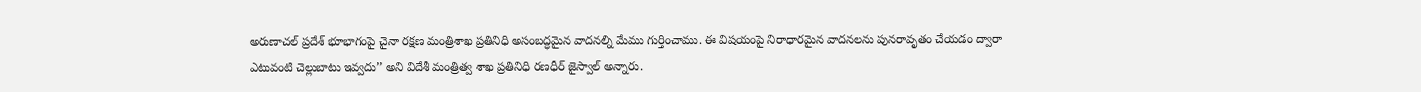అరుణాచల్ ప్రదేశ్ భూభాగంపై చైనా రక్షణ మంత్రిశాఖ ప్రతినిధి అసంబద్ధమైన వాదనల్ని మేము గుర్తించాము. ఈ విషయంపై నిరాధారమైన వాదనలను పునరావృతం చేయడం ద్వారా ఎటువంటి చెల్లుబాటు ఇవ్వదు’’ అని విదేశీ మంత్రిత్వ శాఖ ప్రతినిధి రణధీర్ జైస్వాల్ అన్నారు.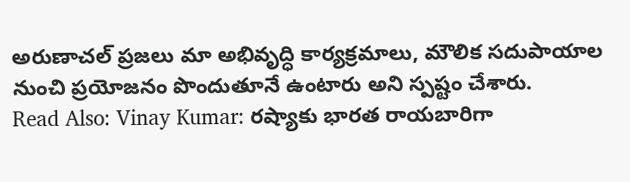అరుణాచల్ ప్రజలు మా అభివృద్ధి కార్యక్రమాలు, మౌలిక సదుపాయాల నుంచి ప్రయోజనం పొందుతూనే ఉంటారు అని స్పష్టం చేశారు.
Read Also: Vinay Kumar: రష్యాకు భారత రాయబారిగా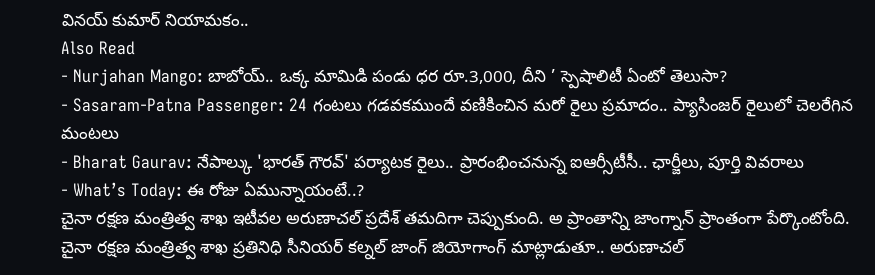వినయ్ కుమార్ నియామకం..
Also Read
- Nurjahan Mango: బాబోయ్.. ఒక్క మామిడి పండు ధర రూ.3,000, దీని ’ స్పెషాలిటీ ఏంటో తెలుసా?
- Sasaram-Patna Passenger: 24 గంటలు గడవకముందే వణికించిన మరో రైలు ప్రమాదం.. ప్యాసింజర్ రైలులో చెలరేగిన మంటలు
- Bharat Gaurav: నేపాల్కు 'భారత్ గౌరవ్' పర్యాటక రైలు.. ప్రారంభించనున్న ఐఆర్సీటీసీ.. ఛార్జీలు, పూర్తి వివరాలు
- What’s Today: ఈ రోజు ఏమున్నాయంటే..?
చైనా రక్షణ మంత్రిత్వ శాఖ ఇటీవల అరుణాచల్ ప్రదేశ్ తమదిగా చెప్పుకుంది. అ ప్రాంతాన్ని జాంగ్నాన్ ప్రాంతంగా పేర్కొంటోంది. చైనా రక్షణ మంత్రిత్వ శాఖ ప్రతినిధి సీనియర్ కల్నల్ జాంగ్ జియోగాంగ్ మాట్లాడుతూ.. అరుణాచల్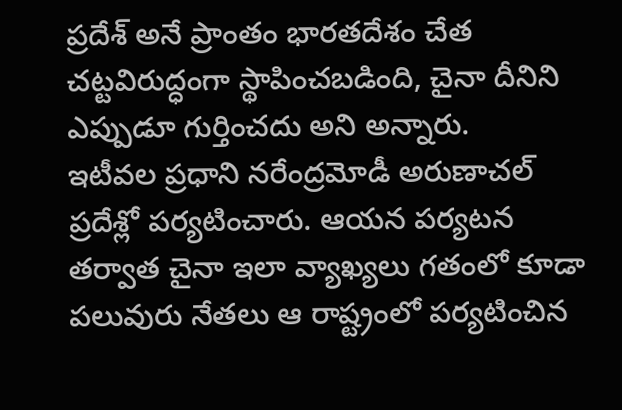ప్రదేశ్ అనే ప్రాంతం భారతదేశం చేత చట్టవిరుద్ధంగా స్థాపించబడింది, చైనా దీనిని ఎప్పుడూ గుర్తించదు అని అన్నారు.
ఇటీవల ప్రధాని నరేంద్రమోడీ అరుణాచల్ ప్రదేశ్లో పర్యటించారు. ఆయన పర్యటన తర్వాత చైనా ఇలా వ్యాఖ్యలు గతంలో కూడా పలువురు నేతలు ఆ రాష్ట్రంలో పర్యటించిన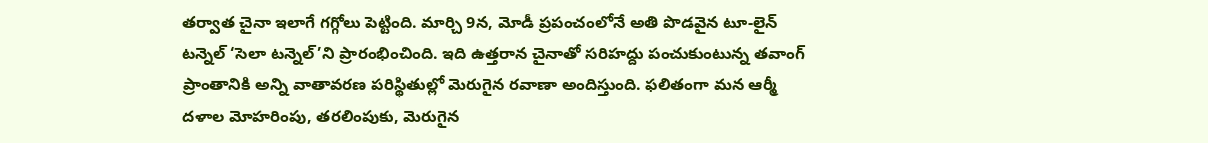తర్వాత చైనా ఇలాగే గగ్గోలు పెట్టింది. మార్చి 9న, మోడీ ప్రపంచంలోనే అతి పొడవైన టూ-లైన్ టన్నెల్ ‘సెలా టన్నెల్’ని ప్రారంభించింది. ఇది ఉత్తరాన చైనాతో సరిహద్దు పంచుకుంటున్న తవాంగ్ ప్రాంతానికి అన్ని వాతావరణ పరిస్థితుల్లో మెరుగైన రవాణా అందిస్తుంది. ఫలితంగా మన ఆర్మీ దళాల మోహరింపు, తరలింపుకు, మెరుగైన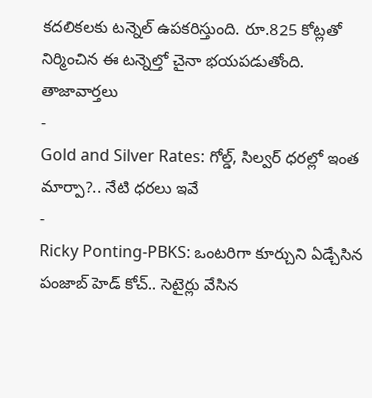కదలికలకు టన్నెల్ ఉపకరిస్తుంది. రూ.825 కోట్లతో నిర్మించిన ఈ టన్నెల్తో చైనా భయపడుతోంది.
తాజావార్తలు
-
Gold and Silver Rates: గోల్డ్, సిల్వర్ ధరల్లో ఇంత మార్పా?.. నేటి ధరలు ఇవే
-
Ricky Ponting-PBKS: ఒంటరిగా కూర్చుని ఏడ్చేసిన పంజాబ్ హెడ్ కోచ్.. సెటైర్లు వేసిన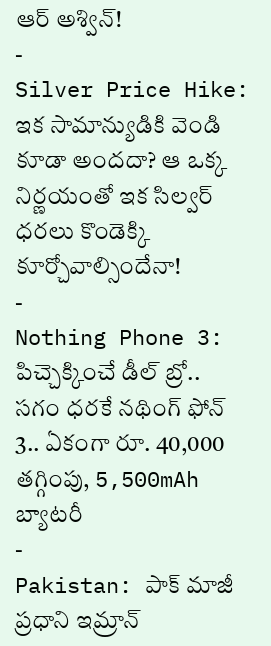ఆర్ అశ్విన్!
-
Silver Price Hike: ఇక సామాన్యుడికి వెండి కూడా అందదా? ఆ ఒక్క నిర్ణయంతో ఇక సిల్వర్ ధరలు కొండెక్కి కూర్చోవాల్సిందేనా!
-
Nothing Phone 3: పిచ్చెక్కించే డీల్ బ్రో.. సగం ధరకే నథింగ్ ఫోన్ 3.. ఏకంగా రూ. 40,000 తగ్గింపు, 5,500mAh బ్యాటరీ
-
Pakistan: పాక్ మాజీ ప్రధాని ఇమ్రాన్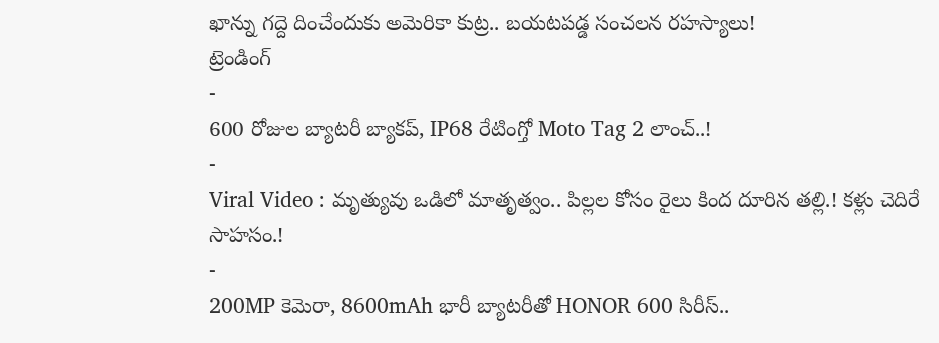ఖాన్ను గద్దె దించేందుకు అమెరికా కుట్ర.. బయటపడ్డ సంచలన రహస్యాలు!
ట్రెండింగ్
-
600 రోజుల బ్యాటరీ బ్యాకప్, IP68 రేటింగ్తో Moto Tag 2 లాంచ్..!
-
Viral Video : మృత్యువు ఒడిలో మాతృత్వం.. పిల్లల కోసం రైలు కింద దూరిన తల్లి.! కళ్లు చెదిరే సాహసం.!
-
200MP కెమెరా, 8600mAh భారీ బ్యాటరీతో HONOR 600 సిరీస్..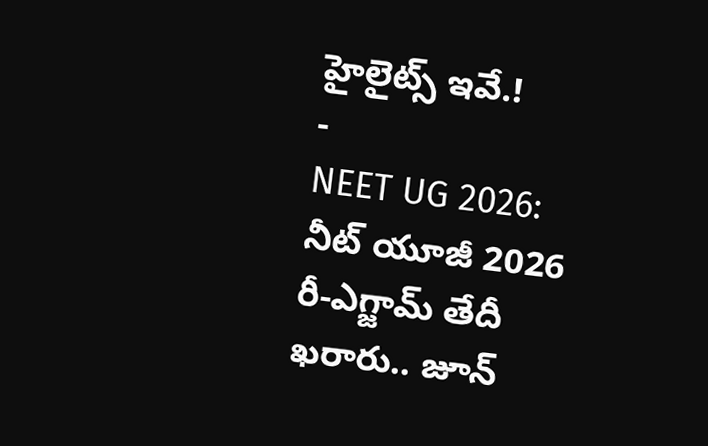హైలైట్స్ ఇవే.!
-
NEET UG 2026: నీట్ యూజీ 2026 రీ-ఎగ్జామ్ తేదీ ఖరారు.. జూన్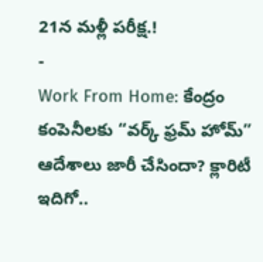21న మళ్లీ పరీక్ష.!
-
Work From Home: కేంద్రం కంపెనీలకు “వర్క్ ఫ్రమ్ హోమ్” ఆదేశాలు జారీ చేసిందా? క్లారిటీ ఇదిగో..